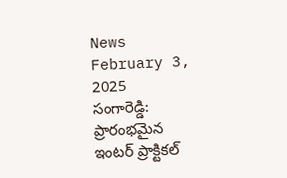News February 3, 2025
సంగారెడ్డి: ప్రారంభమైన ఇంటర్ ప్రాక్టికల్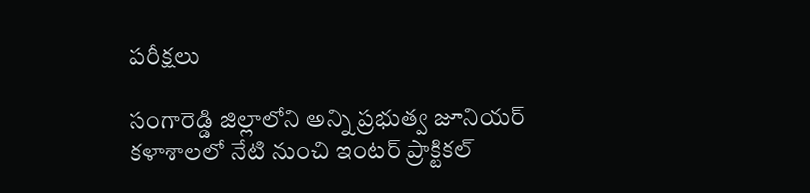పరీక్షలు

సంగారెడ్డి జిల్లాలోని అన్ని ప్రభుత్వ జూనియర్ కళాశాలలో నేటి నుంచి ఇంటర్ ప్రాక్టికల్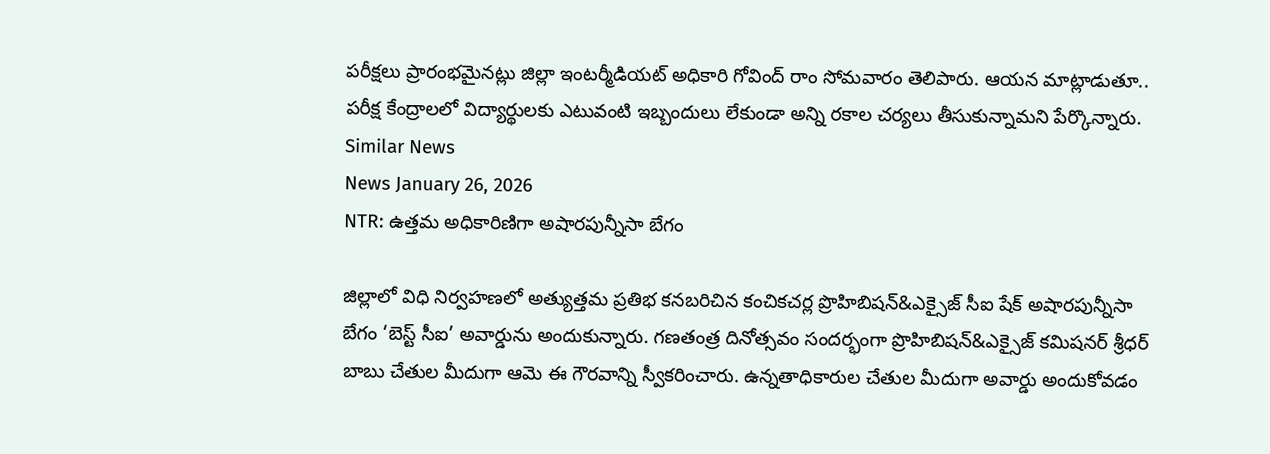పరీక్షలు ప్రారంభమైనట్లు జిల్లా ఇంటర్మీడియట్ అధికారి గోవింద్ రాం సోమవారం తెలిపారు. ఆయన మాట్లాడుతూ.. పరీక్ష కేంద్రాలలో విద్యార్థులకు ఎటువంటి ఇబ్బందులు లేకుండా అన్ని రకాల చర్యలు తీసుకున్నామని పేర్కొన్నారు.
Similar News
News January 26, 2026
NTR: ఉత్తమ అధికారిణిగా అషారపున్నీసా బేగం

జిల్లాలో విధి నిర్వహణలో అత్యుత్తమ ప్రతిభ కనబరిచిన కంచికచర్ల ప్రొహిబిషన్&ఎక్సైజ్ సీఐ షేక్ అషారపున్నీసా బేగం ‘బెస్ట్ సీఐ’ అవార్డును అందుకున్నారు. గణతంత్ర దినోత్సవం సందర్భంగా ప్రొహిబిషన్&ఎక్సైజ్ కమిషనర్ శ్రీధర్ బాబు చేతుల మీదుగా ఆమె ఈ గౌరవాన్ని స్వీకరించారు. ఉన్నతాధికారుల చేతుల మీదుగా అవార్డు అందుకోవడం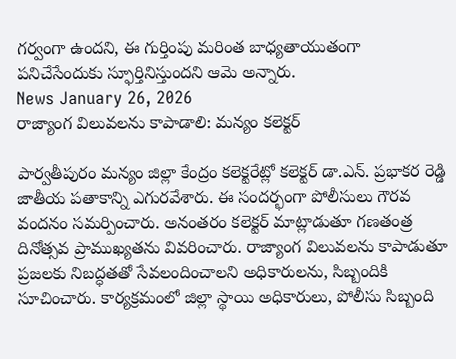గర్వంగా ఉందని, ఈ గుర్తింపు మరింత బాధ్యతాయుతంగా పనిచేసేందుకు స్ఫూర్తినిస్తుందని ఆమె అన్నారు.
News January 26, 2026
రాజ్యాంగ విలువలను కాపాడాలి: మన్యం కలెక్టర్

పార్వతీపురం మన్యం జిల్లా కేంద్రం కలెక్టరేట్లో కలెక్టర్ డా.ఎన్. ప్రభాకర రెడ్డి జాతీయ పతాకాన్ని ఎగురవేశారు. ఈ సందర్భంగా పోలీసులు గౌరవ వందనం సమర్పించారు. అనంతరం కలెక్టర్ మాట్లాడుతూ గణతంత్ర దినోత్సవ ప్రాముఖ్యతను వివరించారు. రాజ్యాంగ విలువలను కాపాడుతూ ప్రజలకు నిబద్ధతతో సేవలందించాలని అధికారులను, సిబ్బందికి సూచించారు. కార్యక్రమంలో జిల్లా స్థాయి అధికారులు, పోలీసు సిబ్బంది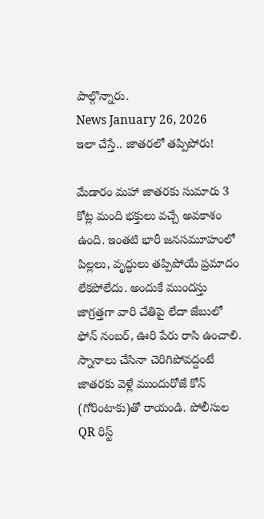పాల్గొన్నారు.
News January 26, 2026
ఇలా చేస్తే.. జాతరలో తప్పిపోరు!

మేడారం మహా జాతరకు సుమారు 3 కోట్ల మంది భక్తులు వచ్చే అవకాశం ఉంది. ఇంతటి భారీ జనసమూహంలో పిల్లలు, వృద్ధులు తప్పిపోయే ప్రమాదం లేకపోలేదు. అందుకే ముందస్తు జాగ్రత్తగా వారి చేతిపై లేదా జేబులో ఫోన్ నంబర్, ఊరి పేరు రాసి ఉంచాలి. స్నానాలు చేసినా చెరిగిపోవద్దంటే జాతరకు వెళ్లే ముందురోజే కోన్ (గోరింటాకు)తో రాయండి. పోలీసుల QR రిస్ట్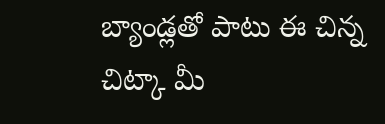బ్యాండ్లతో పాటు ఈ చిన్న చిట్కా మీ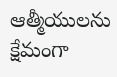ఆత్మీయులను క్షేమంగా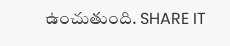ఉంచుతుంది. SHARE IT